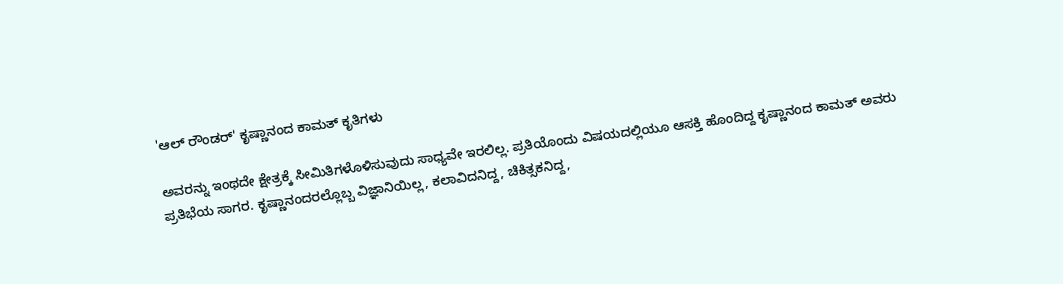'ಆಲ್ ರೌಂಡರ್' ಕೃಷ್ಣಾನಂದ ಕಾಮತ್ ಕೃತಿಗಳು

ಅವರನ್ನು ಇಂಥದೇ ಕ್ಷೇತ್ರಕ್ಕೆ ಸೀಮಿತಿಗಳೊಳಿಸುವುದು ಸಾಧ್ಯವೇ ಇರಲಿಲ್ಲ. ಪ್ರತಿಯೊಂದು ವಿಷಯದಲ್ಲಿಯೂ ಆಸಕ್ತಿ ಹೊಂದಿದ್ದ ಕೃಷ್ಣಾನಂದ ಕಾಮತ್ ಅವರು ಪ್ರತಿಭೆಯ ಸಾಗರ. ಕೃಷ್ಣಾನಂದರಲ್ಲೊಬ್ಬ ವಿಜ್ಞಾನಿಯಿಲ್ಲ, ಕಲಾವಿದನಿದ್ದ, ಚಿಕಿತ್ಸಕನಿದ್ದ,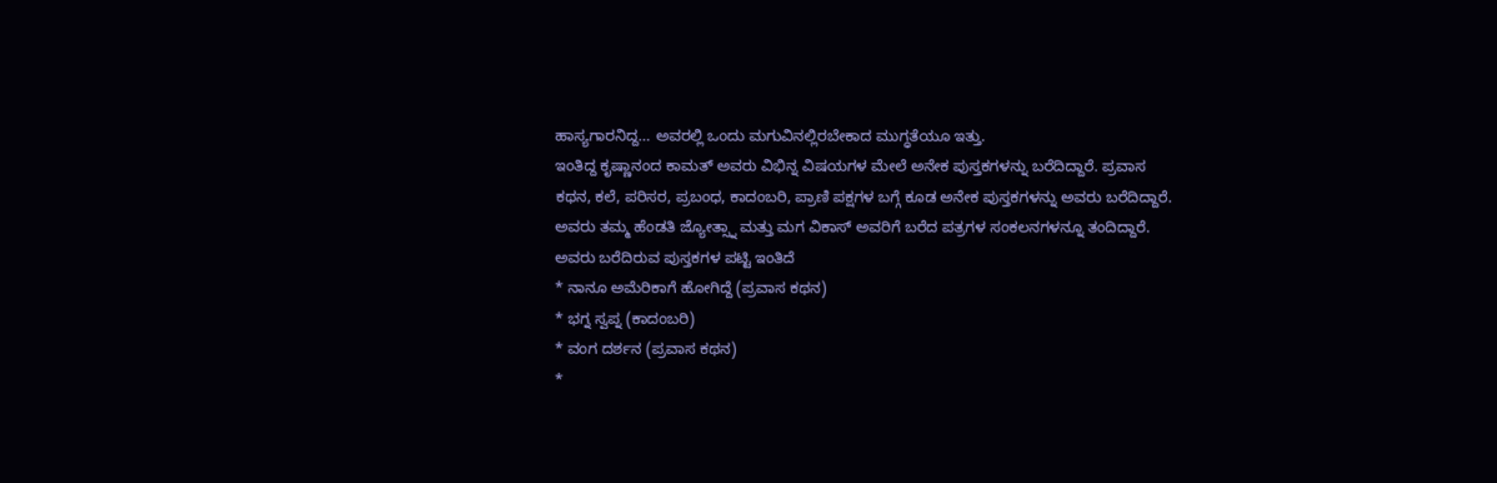ಹಾಸ್ಯಗಾರನಿದ್ದ... ಅವರಲ್ಲಿ ಒಂದು ಮಗುವಿನಲ್ಲಿರಬೇಕಾದ ಮುಗ್ಧತೆಯೂ ಇತ್ತು.
ಇಂತಿದ್ದ ಕೃಷ್ಣಾನಂದ ಕಾಮತ್ ಅವರು ವಿಭಿನ್ನ ವಿಷಯಗಳ ಮೇಲೆ ಅನೇಕ ಪುಸ್ತಕಗಳನ್ನು ಬರೆದಿದ್ದಾರೆ. ಪ್ರವಾಸ ಕಥನ, ಕಲೆ, ಪರಿಸರ, ಪ್ರಬಂಧ, ಕಾದಂಬರಿ, ಪ್ರಾಣಿ ಪಕ್ಷಗಳ ಬಗ್ಗೆ ಕೂಡ ಅನೇಕ ಪುಸ್ತಕಗಳನ್ನು ಅವರು ಬರೆದಿದ್ದಾರೆ. ಅವರು ತಮ್ಮ ಹೆಂಡತಿ ಜ್ಯೋತ್ಸ್ನಾ ಮತ್ತು ಮಗ ವಿಕಾಸ್ ಅವರಿಗೆ ಬರೆದ ಪತ್ರಗಳ ಸಂಕಲನಗಳನ್ನೂ ತಂದಿದ್ದಾರೆ.
ಅವರು ಬರೆದಿರುವ ಪುಸ್ತಕಗಳ ಪಟ್ಟಿ ಇಂತಿದೆ
* ನಾನೂ ಅಮೆರಿಕಾಗೆ ಹೋಗಿದ್ದೆ (ಪ್ರವಾಸ ಕಥನ)
* ಭಗ್ನ ಸ್ವಪ್ನ (ಕಾದಂಬರಿ)
* ವಂಗ ದರ್ಶನ (ಪ್ರವಾಸ ಕಥನ)
*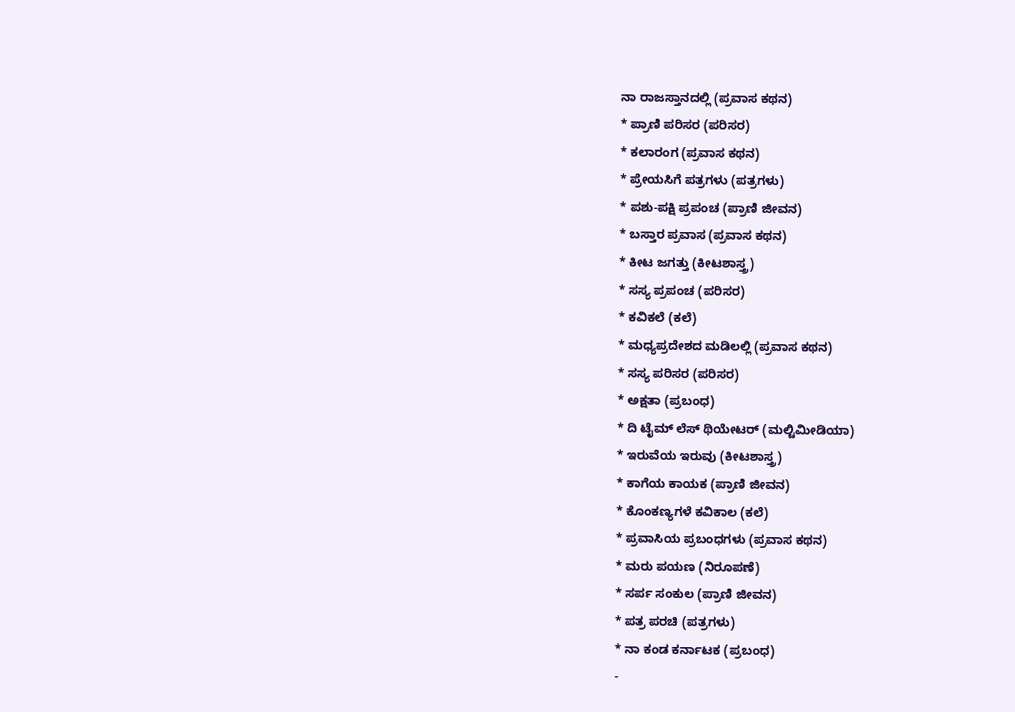ನಾ ರಾಜಸ್ತಾನದಲ್ಲಿ (ಪ್ರವಾಸ ಕಥನ)
* ಪ್ರಾಣಿ ಪರಿಸರ (ಪರಿಸರ)
* ಕಲಾರಂಗ (ಪ್ರವಾಸ ಕಥನ)
* ಪ್ರೇಯಸಿಗೆ ಪತ್ರಗಳು (ಪತ್ರಗಳು)
* ಪಶು-ಪಕ್ಷಿ ಪ್ರಪಂಚ (ಪ್ರಾಣಿ ಜೀವನ)
* ಬಸ್ತಾರ ಪ್ರವಾಸ (ಪ್ರವಾಸ ಕಥನ)
* ಕೀಟ ಜಗತ್ತು (ಕೀಟಶಾಸ್ತ್ರ)
* ಸಸ್ಯ ಪ್ರಪಂಚ (ಪರಿಸರ)
* ಕವಿಕಲೆ (ಕಲೆ)
* ಮಧ್ಯಪ್ರದೇಶದ ಮಡಿಲಲ್ಲಿ (ಪ್ರವಾಸ ಕಥನ)
* ಸಸ್ಯ ಪರಿಸರ (ಪರಿಸರ)
* ಅಕ್ಷತಾ (ಪ್ರಬಂಧ)
* ದಿ ಟೈಮ್ ಲೆಸ್ ಥಿಯೇಟರ್ (ಮಲ್ಟಿಮೀಡಿಯಾ)
* ಇರುವೆಯ ಇರುವು (ಕೀಟಶಾಸ್ತ್ರ)
* ಕಾಗೆಯ ಕಾಯಕ (ಪ್ರಾಣಿ ಜೀವನ)
* ಕೊಂಕಣ್ಯಗಳೆ ಕವಿಕಾಲ (ಕಲೆ)
* ಪ್ರವಾಸಿಯ ಪ್ರಬಂಧಗಳು (ಪ್ರವಾಸ ಕಥನ)
* ಮರು ಪಯಣ (ನಿರೂಪಣೆ)
* ಸರ್ಪ ಸಂಕುಲ (ಪ್ರಾಣಿ ಜೀವನ)
* ಪತ್ರ ಪರಚಿ (ಪತ್ರಗಳು)
* ನಾ ಕಂಡ ಕರ್ನಾಟಕ (ಪ್ರಬಂಧ)
-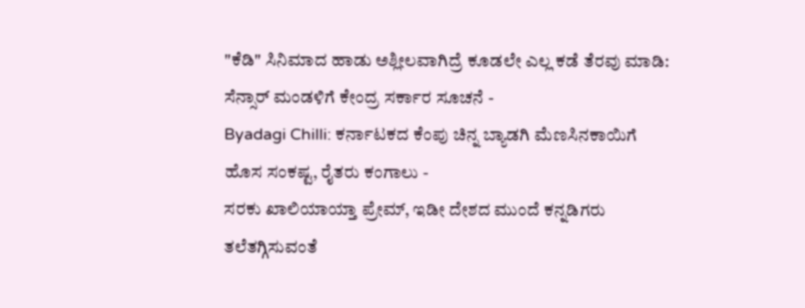"ಕೆಡಿ" ಸಿನಿಮಾದ ಹಾಡು ಅಶ್ಲೀಲವಾಗಿದ್ರೆ ಕೂಡಲೇ ಎಲ್ಲ ಕಡೆ ತೆರವು ಮಾಡಿ: ಸೆನ್ಸಾರ್ ಮಂಡಳಿಗೆ ಕೇಂದ್ರ ಸರ್ಕಾರ ಸೂಚನೆ -
Byadagi Chilli: ಕರ್ನಾಟಕದ ಕೆಂಪು ಚಿನ್ನ ಬ್ಯಾಡಗಿ ಮೆಣಸಿನಕಾಯಿಗೆ ಹೊಸ ಸಂಕಷ್ಟ, ರೈತರು ಕಂಗಾಲು -
ಸರಕು ಖಾಲಿಯಾಯ್ತಾ ಪ್ರೇಮ್, ಇಡೀ ದೇಶದ ಮುಂದೆ ಕನ್ನಡಿಗರು ತಲೆತಗ್ಗಿಸುವಂತೆ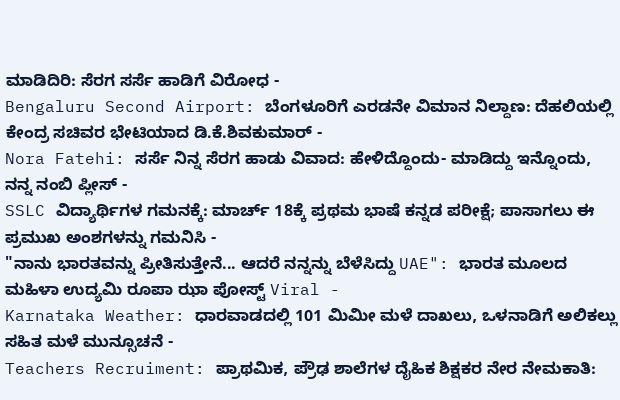ಮಾಡಿದಿರಿ: ಸೆರಗ ಸರ್ಸೆ ಹಾಡಿಗೆ ವಿರೋಧ -
Bengaluru Second Airport: ಬೆಂಗಳೂರಿಗೆ ಎರಡನೇ ವಿಮಾನ ನಿಲ್ದಾಣ: ದೆಹಲಿಯಲ್ಲಿ ಕೇಂದ್ರ ಸಚಿವರ ಭೇಟಿಯಾದ ಡಿ.ಕೆ.ಶಿವಕುಮಾರ್ -
Nora Fatehi: ಸರ್ಸೆ ನಿನ್ನ ಸೆರಗ ಹಾಡು ವಿವಾದ: ಹೇಳಿದ್ದೊಂದು- ಮಾಡಿದ್ದು ಇನ್ನೊಂದು, ನನ್ನ ನಂಬಿ ಪ್ಲೀಸ್ -
SSLC ವಿದ್ಯಾರ್ಥಿಗಳ ಗಮನಕ್ಕೆ: ಮಾರ್ಚ್ 18ಕ್ಕೆ ಪ್ರಥಮ ಭಾಷೆ ಕನ್ನಡ ಪರೀಕ್ಷೆ; ಪಾಸಾಗಲು ಈ ಪ್ರಮುಖ ಅಂಶಗಳನ್ನು ಗಮನಿಸಿ -
"ನಾನು ಭಾರತವನ್ನು ಪ್ರೀತಿಸುತ್ತೇನೆ... ಆದರೆ ನನ್ನನ್ನು ಬೆಳೆಸಿದ್ದು UAE": ಭಾರತ ಮೂಲದ ಮಹಿಳಾ ಉದ್ಯಮಿ ರೂಪಾ ಝಾ ಪೋಸ್ಟ್ Viral -
Karnataka Weather: ಧಾರವಾಡದಲ್ಲಿ 101 ಮಿಮೀ ಮಳೆ ದಾಖಲು, ಒಳನಾಡಿಗೆ ಅಲಿಕಲ್ಲು ಸಹಿತ ಮಳೆ ಮುನ್ಸೂಚನೆ -
Teachers Recruiment: ಪ್ರಾಥಮಿಕ, ಪ್ರೌಢ ಶಾಲೆಗಳ ದೈಹಿಕ ಶಿಕ್ಷಕರ ನೇರ ನೇಮಕಾತಿ: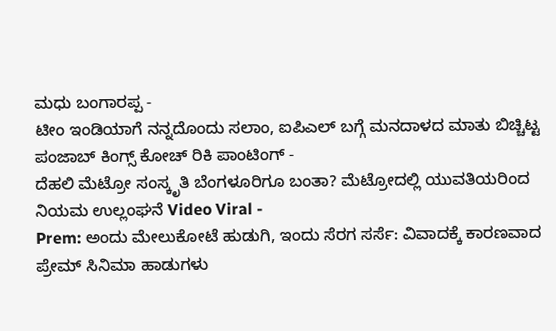ಮಧು ಬಂಗಾರಪ್ಪ -
ಟೀಂ ಇಂಡಿಯಾಗೆ ನನ್ನದೊಂದು ಸಲಾಂ, ಐಪಿಎಲ್ ಬಗ್ಗೆ ಮನದಾಳದ ಮಾತು ಬಿಚ್ಚಿಟ್ಟ ಪಂಜಾಬ್ ಕಿಂಗ್ಸ್ ಕೋಚ್ ರಿಕಿ ಪಾಂಟಿಂಗ್ -
ದೆಹಲಿ ಮೆಟ್ರೋ ಸಂಸ್ಕೃತಿ ಬೆಂಗಳೂರಿಗೂ ಬಂತಾ? ಮೆಟ್ರೋದಲ್ಲಿ ಯುವತಿಯರಿಂದ ನಿಯಮ ಉಲ್ಲಂಘನೆ Video Viral -
Prem: ಅಂದು ಮೇಲುಕೋಟೆ ಹುಡುಗಿ, ಇಂದು ಸೆರಗ ಸರ್ಸೆ: ವಿವಾದಕ್ಕೆ ಕಾರಣವಾದ ಪ್ರೇಮ್ ಸಿನಿಮಾ ಹಾಡುಗಳು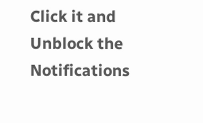Click it and Unblock the Notifications